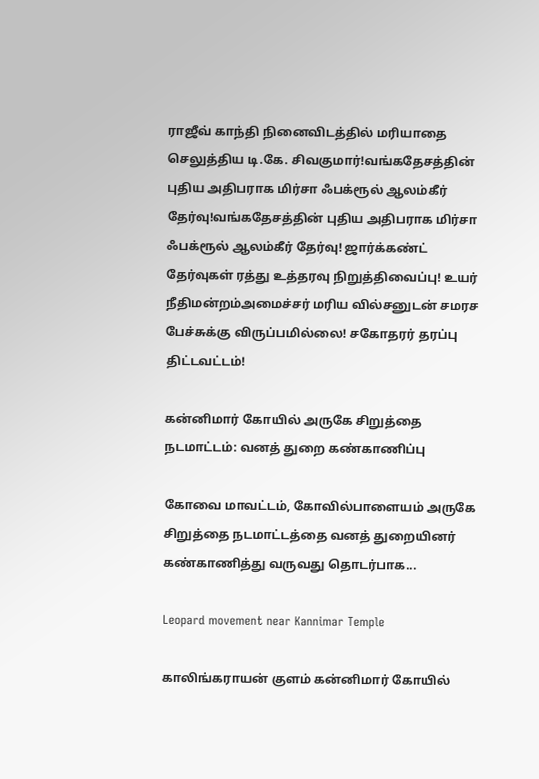ராஜீவ் காந்தி நினைவிடத்தில் மரியாதை செலுத்திய டி.கே. சிவகுமார்!வங்கதேசத்தின் புதிய அதிபராக மிர்சா ஃபக்ரூல் ஆலம்கீர் தேர்வு!வங்கதேசத்தின் புதிய அதிபராக மிர்சா ஃபக்ரூல் ஆலம்கீர் தேர்வு! ஜார்க்கண்ட் தேர்வுகள் ரத்து உத்தரவு நிறுத்திவைப்பு! உயர் நீதிமன்றம்அமைச்சர் மரிய வில்சனுடன் சமரச பேச்சுக்கு விருப்பமில்லை! சகோதரர் தரப்பு திட்டவட்டம்!

கன்னிமார் கோயில் அருகே சிறுத்தை நடமாட்டம்: வனத் துறை கண்காணிப்பு

கோவை மாவட்டம், கோவில்பாளையம் அருகே சிறுத்தை நடமாட்டத்தை வனத் துறையினர் கண்காணித்து வருவது தொடர்பாக...

Leopard movement near Kannimar Temple

காலிங்கராயன் குளம் கன்னிமார் கோயில்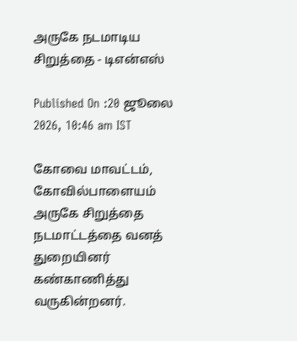அருகே நடமாடிய சிறுத்தை - டிஎன்எஸ்

Published On :20 ஜூலை 2026, 10:46 am IST

கோவை மாவட்டம், கோவில்பாளையம் அருகே சிறுத்தை நடமாட்டத்தை வனத் துறையினர் கண்காணித்து வருகின்றனர்.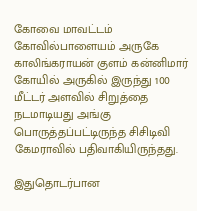கோவை மாவட்டம் கோவில்பாளையம் அருகே காலிங்கராயன் குளம் கன்னிமார் கோயில் அருகில் இருந்து 100 மீட்டர் அளவில் சிறுத்தை நடமாடியது அங்கு பொருத்தப்பட்டிருந்த சிசிடிவி கேமராவில் பதிவாகியிருந்தது.

இதுதொடர்பான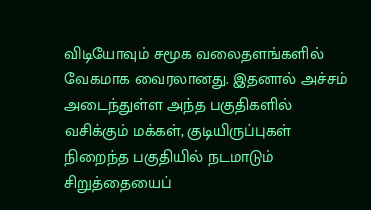விடியோவும் சமூக வலைதளங்களில் வேகமாக வைரலானது. இதனால் அச்சம் அடைந்துள்ள அந்த பகுதிகளில் வசிக்கும் மக்கள், குடியிருப்புகள் நிறைந்த பகுதியில் நடமாடும் சிறுத்தையைப்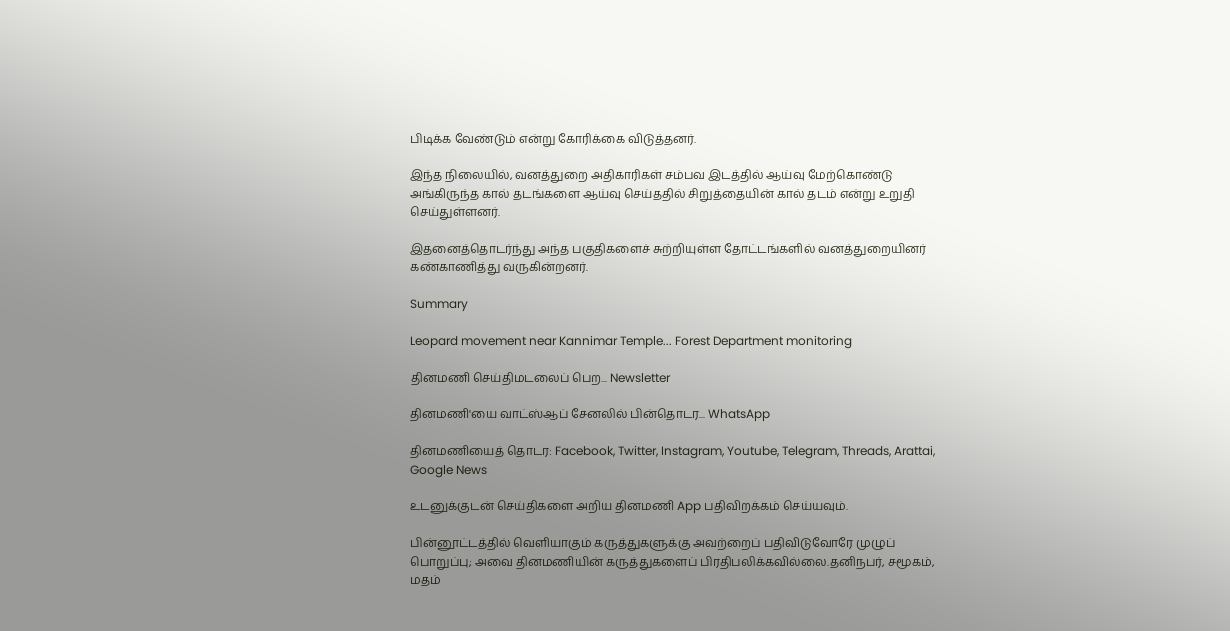பிடிக்க வேண்டும் என்று கோரிக்கை விடுத்தனர்.

இந்த நிலையில், வனத்துறை அதிகாரிகள் சம்பவ இடத்தில் ஆய்வு மேற்கொண்டு அங்கிருந்த கால் தடங்களை ஆய்வு செய்ததில் சிறுத்தையின் கால் தடம் என்று உறுதி செய்துள்ளனர்.

இதனைத்தொடர்ந்து அந்த பகுதிகளைச் சுற்றியுள்ள தோட்டங்களில் வனத்துறையினர் கண்காணித்து வருகின்றனர்.

Summary

Leopard movement near Kannimar Temple... Forest Department monitoring

தினமணி செய்திமடலைப் பெற... Newsletter

தினமணி'யை வாட்ஸ்ஆப் சேனலில் பின்தொடர... WhatsApp

தினமணியைத் தொடர: Facebook, Twitter, Instagram, Youtube, Telegram, Threads, Arattai, Google News

உடனுக்குடன் செய்திகளை அறிய தினமணி App பதிவிறக்கம் செய்யவும்.

பின்னூட்டத்தில் வெளியாகும் கருத்துகளுக்கு அவற்றைப் பதிவிடுவோரே முழுப் பொறுப்பு; அவை தினமணியின் கருத்துகளைப் பிரதிபலிக்கவில்லை.தனிநபர், சமூகம், மதம்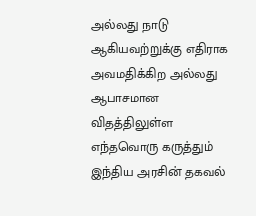அல்லது நாடு ஆகியவற்றுக்கு எதிராக அவமதிக்கிற அல்லது ஆபாசமான விதத்திலுள்ள எந்தவொரு கருத்தும் இந்திய அரசின் தகவல்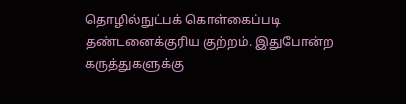தொழில்நுட்பக் கொள்கைப்படி தண்டனைக்குரிய குற்றம். இதுபோன்ற கருத்துகளுக்கு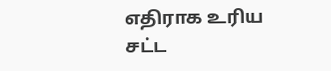எதிராக உரிய சட்ட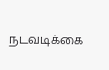நடவடிக்கை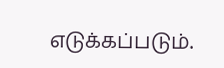எடுக்கப்படும்.